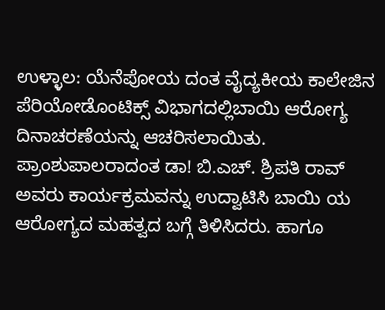ಉಳ್ಳಾಲ: ಯೆನೆಪೋಯ ದಂತ ವೈದ್ಯಕೀಯ ಕಾಲೇಜಿನ ಪೆರಿಯೋಡೊಂಟಿಕ್ಸ್ ವಿಭಾಗದಲ್ಲಿಬಾಯಿ ಆರೋಗ್ಯ ದಿನಾಚರಣೆಯನ್ನು ಆಚರಿಸಲಾಯಿತು. ಪ್ರಾಂಶುಪಾಲರಾದಂತ ಡಾ! ಬಿ.ಎಚ್. ಶ್ರಿಪತಿ ರಾವ್ ಅವರು ಕಾರ್ಯಕ್ರಮವನ್ನು ಉದ್ವಾಟಿಸಿ ಬಾಯಿ ಯ ಆರೋಗ್ಯದ ಮಹತ್ವದ ಬಗ್ಗೆ ತಿಳಿಸಿದರು. ಹಾಗೂ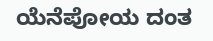ಯೆನೆಪೋಯ ದಂತ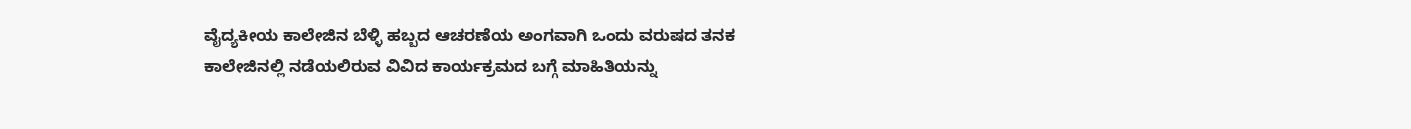ವೈದ್ಯಕೀಯ ಕಾಲೇಜಿನ ಬೆಳ್ಳಿ ಹಬ್ಬದ ಆಚರಣೆಯ ಅಂಗವಾಗಿ ಒಂದು ವರುಷದ ತನಕ ಕಾಲೇಜಿನಲ್ಲಿ ನಡೆಯಲಿರುವ ವಿವಿದ ಕಾರ್ಯಕ್ರಮದ ಬಗ್ಗೆ ಮಾಹಿತಿಯನ್ನು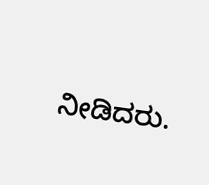ನೀಡಿದರು.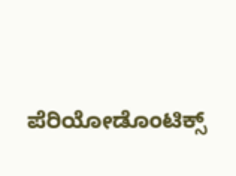ಪೆರಿಯೋಡೊಂಟಿಕ್ಸ್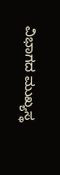ವಿಭಾಗದ ಮುಖ್ಯಸ್ಥ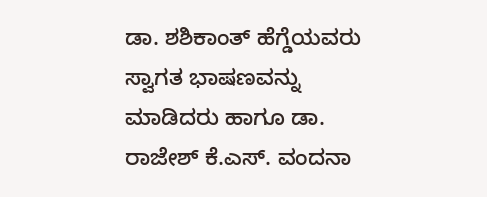ಡಾ. ಶಶಿಕಾಂತ್ ಹೆಗ್ಡೆಯವರು ಸ್ವಾಗತ ಭಾಷಣವನ್ನು ಮಾಡಿದರು ಹಾಗೂ ಡಾ. ರಾಜೇಶ್ ಕೆ.ಎಸ್. ವಂದನಾ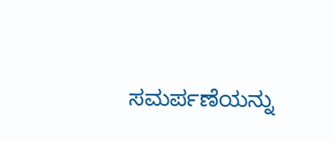ಸಮರ್ಪಣೆಯನ್ನು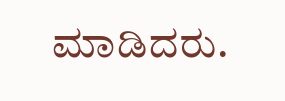ಮಾಡಿದರು.